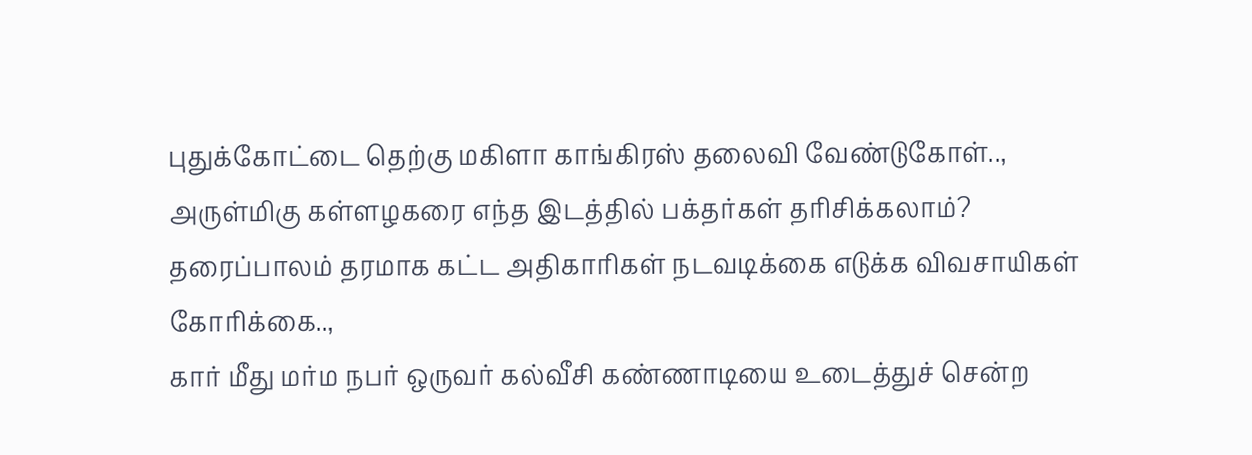புதுக்கோட்டை தெற்கு மகிளா காங்கிரஸ் தலைவி வேண்டுகோள்..,
அருள்மிகு கள்ளழகரை எந்த இடத்தில் பக்தர்கள் தரிசிக்கலாம்?
தரைப்பாலம் தரமாக கட்ட அதிகாரிகள் நடவடிக்கை எடுக்க விவசாயிகள் கோரிக்கை..,
கார் மீது மர்ம நபர் ஒருவர் கல்வீசி கண்ணாடியை உடைத்துச் சென்ற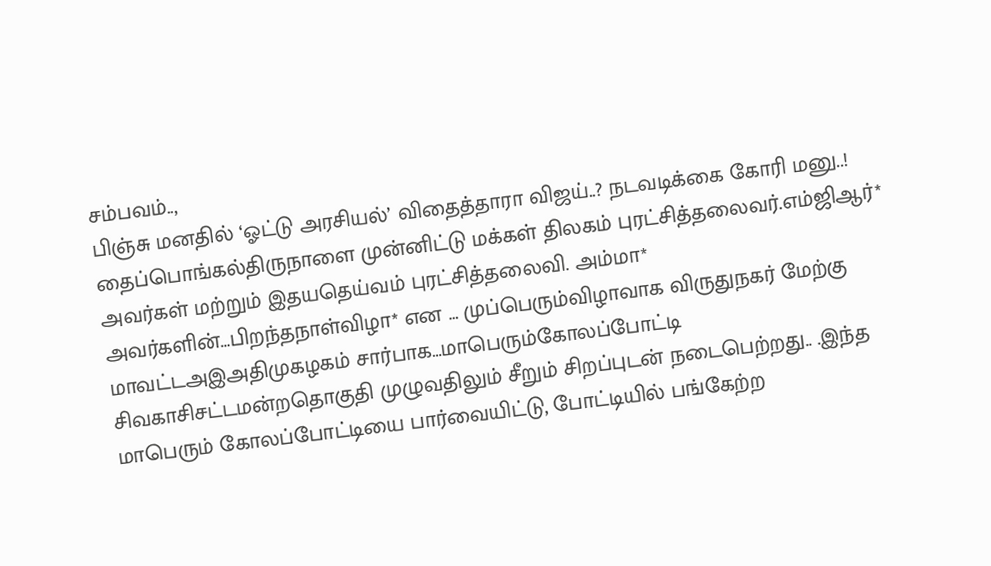சம்பவம்..,
பிஞ்சு மனதில் ‘ஓட்டு அரசியல்’ விதைத்தாரா விஜய்..? நடவடிக்கை கோரி மனு..!
தைப்பொங்கல்திருநாளை முன்னிட்டு மக்கள் திலகம் புரட்சித்தலைவர்.எம்ஜிஆர்* அவர்கள் மற்றும் இதயதெய்வம் புரட்சித்தலைவி. அம்மா* அவர்களின்…பிறந்தநாள்விழா* என … முப்பெரும்விழாவாக விருதுநகர் மேற்கு மாவட்டஅஇஅதிமுகழகம் சார்பாக…மாபெரும்கோலப்போட்டி சிவகாசிசட்டமன்றதொகுதி முழுவதிலும் சீறும் சிறப்புடன் நடைபெற்றது.. .இந்த மாபெரும் கோலப்போட்டியை பார்வையிட்டு, போட்டியில் பங்கேற்ற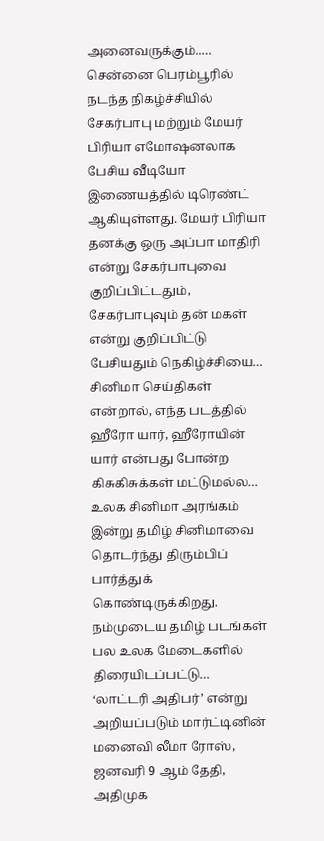அனைவருக்கும்..…
சென்னை பெரம்பூரில் நடந்த நிகழ்ச்சியில் சேகர்பாபு மற்றும் மேயர் பிரியா எமோஷனலாக பேசிய வீடியோ இணையத்தில் டிரெண்ட் ஆகியுள்ளது. மேயர் பிரியா தனக்கு ஒரு அப்பா மாதிரி என்று சேகர்பாபுவை குறிப்பிட்டதும், சேகர்பாபுவும் தன் மகள் என்று குறிப்பிட்டு பேசியதும் நெகிழ்ச்சியை…
சினிமா செய்திகள் என்றால், எந்த படத்தில் ஹீரோ யார், ஹீரோயின் யார் என்பது போன்ற கிசுகிசுக்கள் மட்டுமல்ல… உலக சினிமா அரங்கம் இன்று தமிழ் சினிமாவை தொடர்ந்து திரும்பிப் பார்த்துக் கொண்டிருக்கிறது. நம்முடைய தமிழ் படங்கள் பல உலக மேடைகளில் திரையிடப்பட்டு…
‘லாட்டரி அதிபர்’ என்று அறியப்படும் மார்ட்டினின் மனைவி லீமா ரோஸ், ஜனவரி 9 ஆம் தேதி, அதிமுக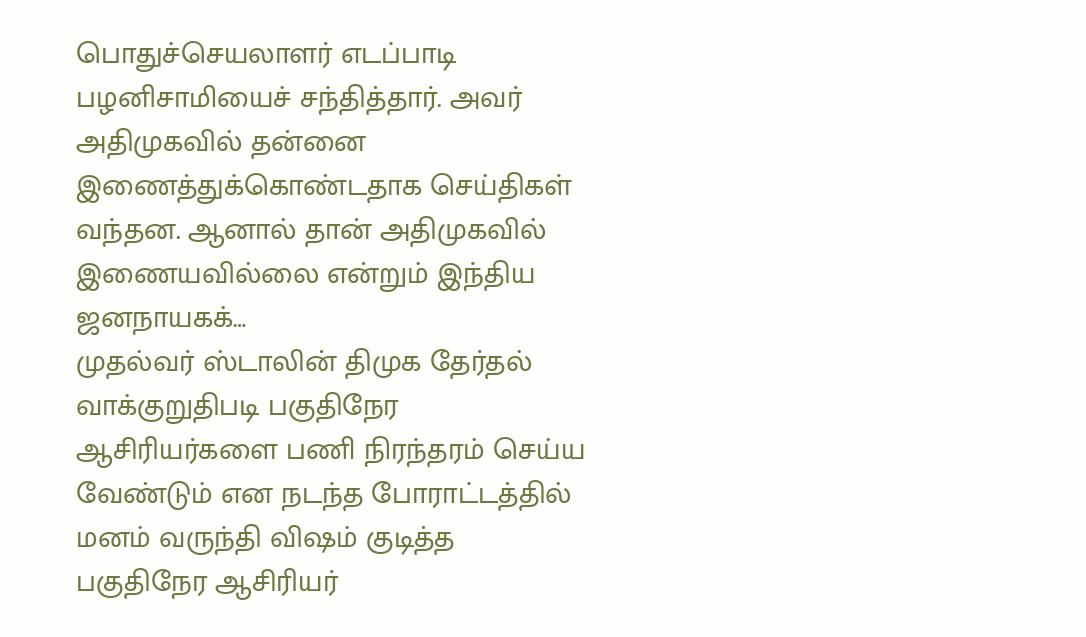பொதுச்செயலாளர் எடப்பாடி பழனிசாமியைச் சந்தித்தார். அவர் அதிமுகவில் தன்னை இணைத்துக்கொண்டதாக செய்திகள் வந்தன. ஆனால் தான் அதிமுகவில் இணையவில்லை என்றும் இந்திய ஜனநாயகக்…
முதல்வர் ஸ்டாலின் திமுக தேர்தல் வாக்குறுதிபடி பகுதிநேர ஆசிரியர்களை பணி நிரந்தரம் செய்ய வேண்டும் என நடந்த போராட்டத்தில் மனம் வருந்தி விஷம் குடித்த பகுதிநேர ஆசிரியர்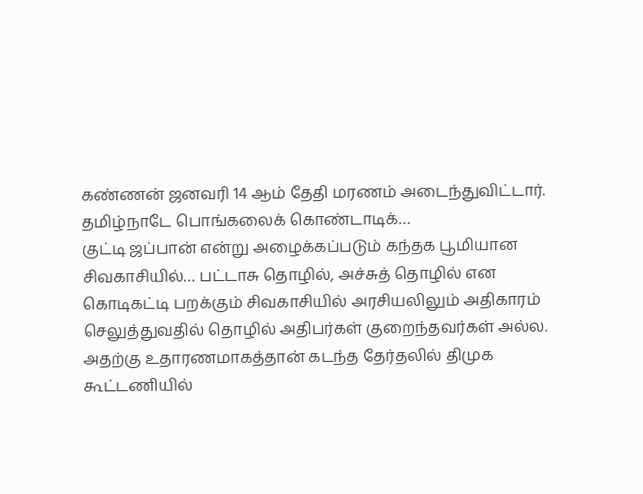கண்ணன் ஜனவரி 14 ஆம் தேதி மரணம் அடைந்துவிட்டார். தமிழ்நாடே பொங்கலைக் கொண்டாடிக்…
குட்டி ஜப்பான் என்று அழைக்கப்படும் கந்தக பூமியான சிவகாசியில்… பட்டாசு தொழில், அச்சுத் தொழில் என கொடிகட்டி பறக்கும் சிவகாசியில் அரசியலிலும் அதிகாரம் செலுத்துவதில் தொழில் அதிபர்கள் குறைந்தவர்கள் அல்ல. அதற்கு உதாரணமாகத்தான் கடந்த தேர்தலில் திமுக கூட்டணியில்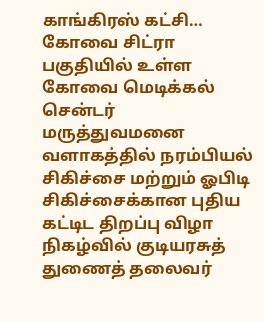காங்கிரஸ் கட்சி…
கோவை சிட்ரா பகுதியில் உள்ள கோவை மெடிக்கல் சென்டர் மருத்துவமனை வளாகத்தில் நரம்பியல் சிகிச்சை மற்றும் ஓபிடி சிகிச்சைக்கான புதிய கட்டிட திறப்பு விழா நிகழ்வில் குடியரசுத் துணைத் தலைவர்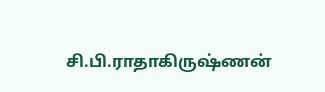சி.பி.ராதாகிருஷ்ணன்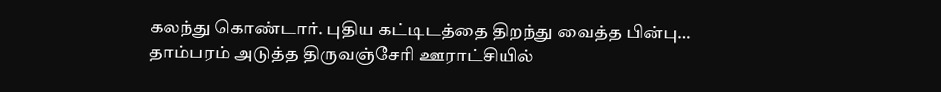கலந்து கொண்டார். புதிய கட்டிடத்தை திறந்து வைத்த பின்பு…
தாம்பரம் அடுத்த திருவஞ்சேரி ஊராட்சியில்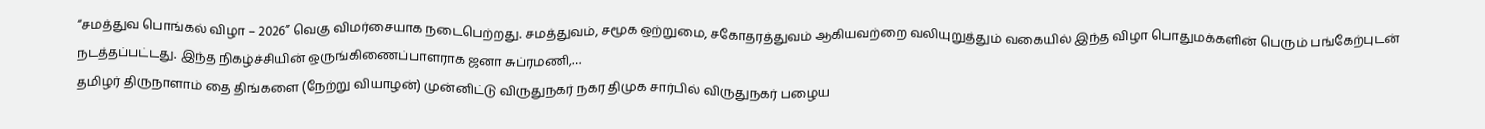“சமத்துவ பொங்கல் விழா – 2026” வெகு விமர்சையாக நடைபெற்றது. சமத்துவம், சமூக ஒற்றுமை, சகோதரத்துவம் ஆகியவற்றை வலியுறுத்தும் வகையில் இந்த விழா பொதுமக்களின் பெரும் பங்கேற்புடன் நடத்தப்பட்டது. இந்த நிகழ்ச்சியின் ஒருங்கிணைப்பாளராக ஜனா சுப்ரமணி,…
தமிழர் திருநாளாம் தை திங்களை (நேற்று வியாழன்) முன்னிட்டு விருதுநகர் நகர திமுக சார்பில் விருதுநகர் பழைய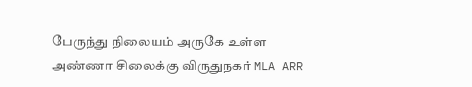பேருந்து நிலையம் அருகே உள்ள அண்ணா சிலைக்கு விருதுநகர் MLA ARR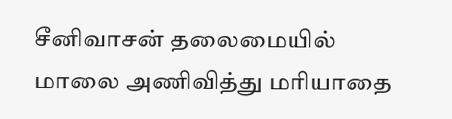சீனிவாசன் தலைமையில் மாலை அணிவித்து மரியாதை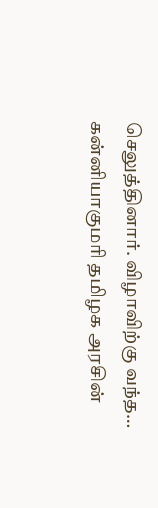செலுத்தினார். விழாவிற்கு வந்த…
கன்னியாகுமரி தமிழக அரசின்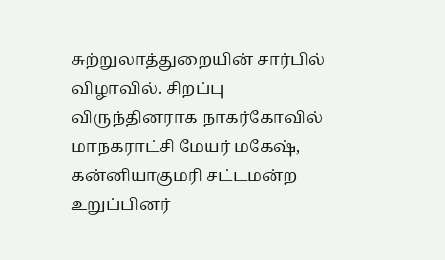சுற்றுலாத்துறையின் சார்பில் விழாவில். சிறப்பு விருந்தினராக நாகர்கோவில் மாநகராட்சி மேயர் மகேஷ், கன்னியாகுமரி சட்டமன்ற உறுப்பினர்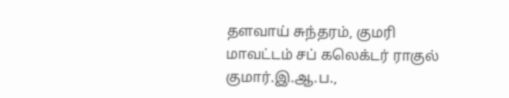தளவாய் சுந்தரம், குமரி மாவட்டம் சப் கலெக்டர் ராகுல் குமார்.இ.ஆ.ப.,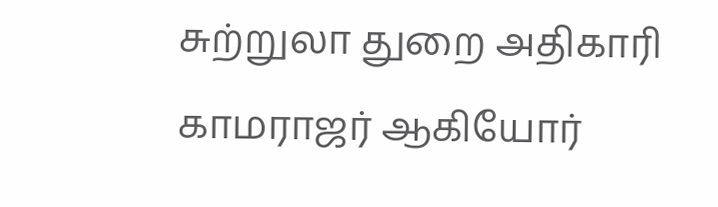சுற்றுலா துறை அதிகாரி காமராஜர் ஆகியோர்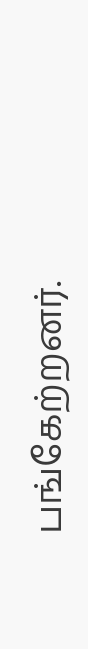பங்கேற்றனர்.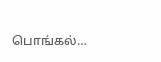பொங்கல்…